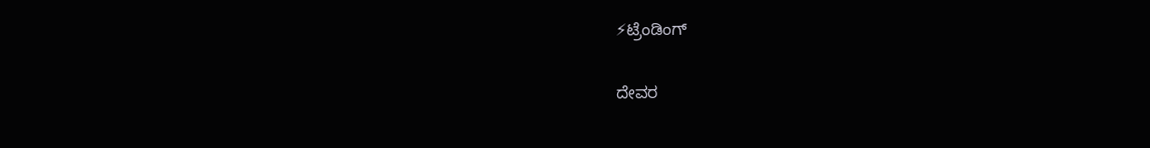⚡ಟ್ರೆಂಡಿಂಗ್

ದೇವರ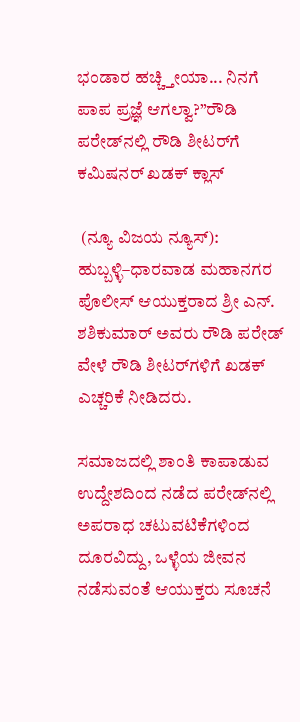ಭಂಡಾರ ಹಚ್ಚ್ತೀಯಾ... ನಿನಗೆ ಪಾಪ ಪ್ರಜ್ಞೆ ಆಗಲ್ವಾ?”ರೌಡಿ ಪರೇಡ್‌ನಲ್ಲಿ ರೌಡಿ ಶೀಟರ್‌ಗೆ ಕಮಿಷನರ್ ಖಡಕ್ ಕ್ಲಾಸ್

 (ನ್ಯೂ ವಿಜಯ ನ್ಯೂಸ್):
ಹುಬ್ಬಳ್ಳಿ–ಧಾರವಾಡ ಮಹಾನಗರ ಪೊಲೀಸ್ ಆಯುಕ್ತರಾದ ಶ್ರೀ ಎನ್. ಶಶಿಕುಮಾರ್ ಅವರು ರೌಡಿ ಪರೇಡ್ ವೇಳೆ ರೌಡಿ ಶೀಟರ್‌ಗಳಿಗೆ ಖಡಕ್ ಎಚ್ಚರಿಕೆ ನೀಡಿದರು.

ಸಮಾಜದಲ್ಲಿ ಶಾಂತಿ ಕಾಪಾಡುವ ಉದ್ದೇಶದಿಂದ ನಡೆದ ಪರೇಡ್‌ನಲ್ಲಿ ಅಪರಾಧ ಚಟುವಟಿಕೆಗಳಿಂದ ದೂರವಿದ್ದು, ಒಳ್ಳೆಯ ಜೀವನ ನಡೆಸುವಂತೆ ಆಯುಕ್ತರು ಸೂಚನೆ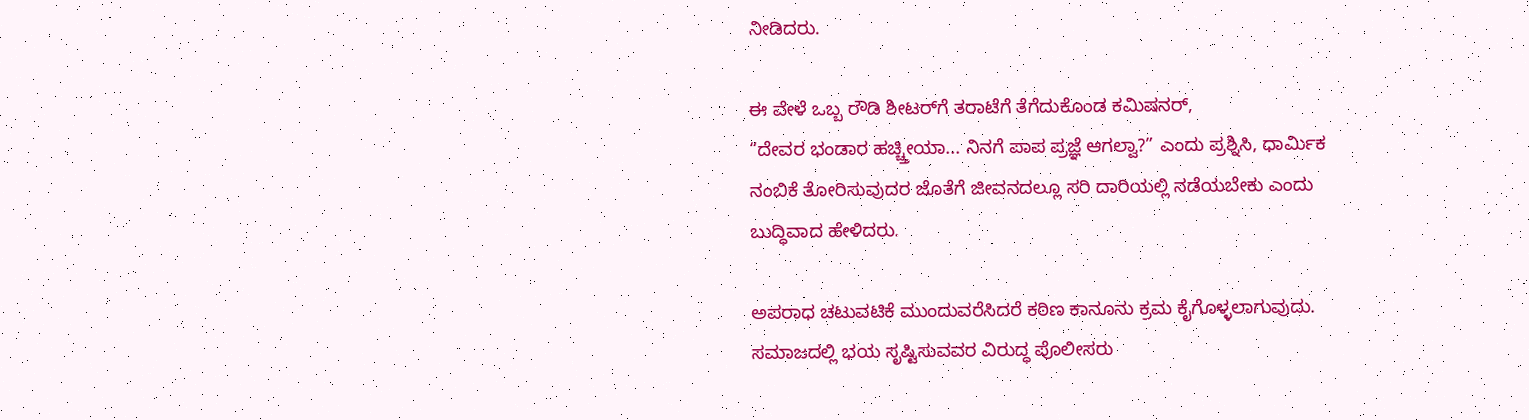ನೀಡಿದರು.

ಈ ವೇಳೆ ಒಬ್ಬ ರೌಡಿ ಶೀಟರ್‌ಗೆ ತರಾಟೆಗೆ ತೆಗೆದುಕೊಂಡ ಕಮಿಷನರ್,
“ದೇವರ ಭಂಡಾರ ಹಚ್ಚ್ತೀಯಾ... ನಿನಗೆ ಪಾಪ ಪ್ರಜ್ಞೆ ಆಗಲ್ವಾ?” ಎಂದು ಪ್ರಶ್ನಿಸಿ, ಧಾರ್ಮಿಕ ನಂಬಿಕೆ ತೋರಿಸುವುದರ ಜೊತೆಗೆ ಜೀವನದಲ್ಲೂ ಸರಿ ದಾರಿಯಲ್ಲಿ ನಡೆಯಬೇಕು ಎಂದು ಬುದ್ಧಿವಾದ ಹೇಳಿದರು.

ಅಪರಾಧ ಚಟುವಟಿಕೆ ಮುಂದುವರೆಸಿದರೆ ಕಠಿಣ ಕಾನೂನು ಕ್ರಮ ಕೈಗೊಳ್ಳಲಾಗುವುದು. ಸಮಾಜದಲ್ಲಿ ಭಯ ಸೃಷ್ಟಿಸುವವರ ವಿರುದ್ಧ ಪೊಲೀಸರು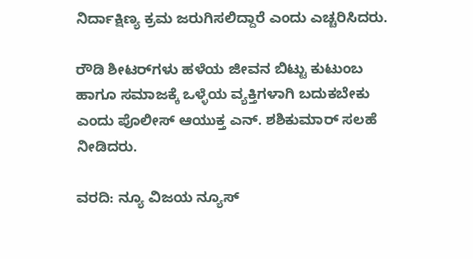ನಿರ್ದಾಕ್ಷಿಣ್ಯ ಕ್ರಮ ಜರುಗಿಸಲಿದ್ದಾರೆ ಎಂದು ಎಚ್ಚರಿಸಿದರು.

ರೌಡಿ ಶೀಟರ್‌ಗಳು ಹಳೆಯ ಜೀವನ ಬಿಟ್ಟು ಕುಟುಂಬ ಹಾಗೂ ಸಮಾಜಕ್ಕೆ ಒಳ್ಳೆಯ ವ್ಯಕ್ತಿಗಳಾಗಿ ಬದುಕಬೇಕು ಎಂದು ಪೊಲೀಸ್ ಆಯುಕ್ತ ಎನ್. ಶಶಿಕುಮಾರ್ ಸಲಹೆ ನೀಡಿದರು.

ವರದಿ: ನ್ಯೂ ವಿಜಯ ನ್ಯೂಸ್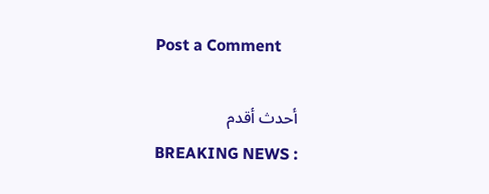Post a Comment

أحدث أقدم
BREAKING NEWS :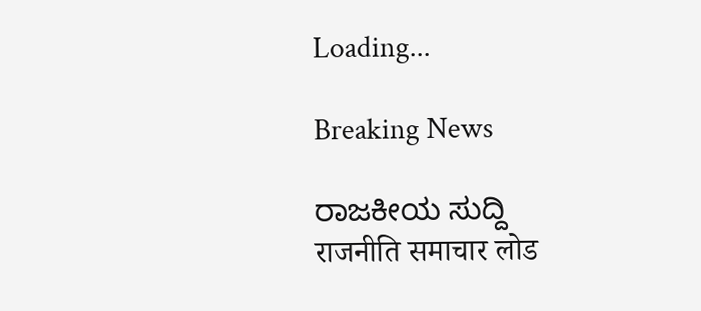Loading...

Breaking News

ರಾಜಕೀಯ ಸುದ್ದಿ
राजनीति समाचार लोड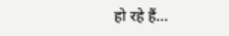हो रहे हैं...